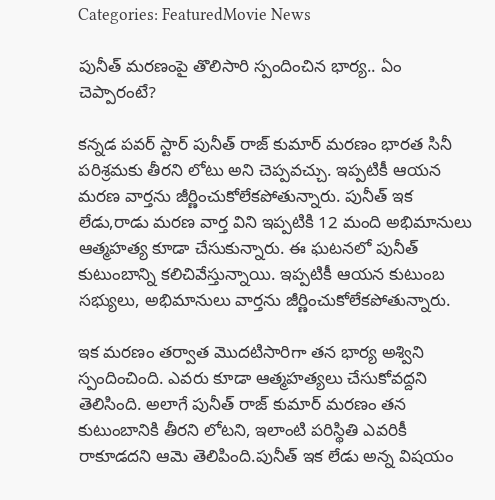Categories: FeaturedMovie News

పునీత్ మరణంపై తొలిసారి స్పందించిన భార్య.. ఏం చెప్పారంటే?

కన్నడ పవర్ స్టార్ పునీత్ రాజ్ కుమార్ మరణం భారత సినీ పరిశ్రమకు తీరని లోటు అని చెప్పవచ్చు. ఇప్పటికీ ఆయన మరణ వార్తను జీర్ణించుకోలేకపోతున్నారు. పునీత్ ఇక లేడు,రాడు మరణ వార్త విని ఇప్పటికి 12 మంది అభిమానులు ఆత్మహత్య కూడా చేసుకున్నారు. ఈ ఘటనలో పునీత్ కుటుంబాన్ని కలిచివేస్తున్నాయి. ఇప్పటికీ ఆయన కుటుంబ సభ్యులు, అభిమానులు వార్తను జీర్ణించుకోలేకపోతున్నారు.

ఇక మరణం తర్వాత మొదటిసారిగా తన భార్య అశ్విని స్పందించింది. ఎవరు కూడా ఆత్మహత్యలు చేసుకోవద్దని తెలిసింది. అలాగే పునీత్ రాజ్ కుమార్ మరణం తన కుటుంబానికి తీరని లోటని, ఇలాంటి పరిస్థితి ఎవరికీ రాకూడదని ఆమె తెలిపింది.పునీత్ ఇక లేడు అన్న విషయం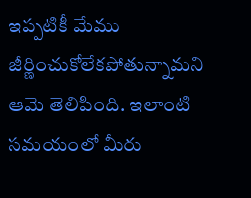ఇప్పటికీ మేము జీర్ణించుకోలేకపోతున్నామని ఆమె తెలిపింది. ఇలాంటి సమయంలో మీరు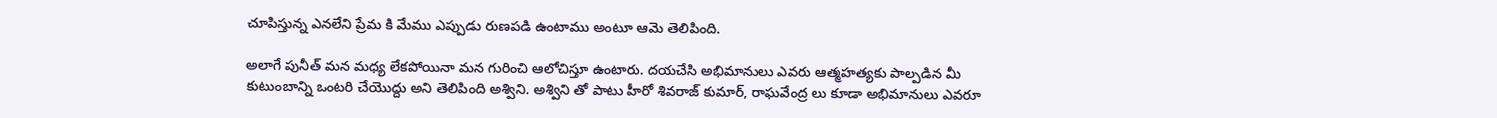చూపిస్తున్న ఎనలేని ప్రేమ కి మేము ఎప్పుడు రుణపడి ఉంటాము అంటూ ఆమె తెలిపింది.

అలాగే పునీత్ మన మధ్య లేకపోయినా మన గురించి ఆలోచిస్తూ ఉంటారు. దయచేసి అభిమానులు ఎవరు ఆత్మహత్యకు పాల్పడిన మీ కుటుంబాన్ని ఒంటరి చేయొద్దు అని తెలిపింది అశ్విని. అశ్విని తో పాటు హీరో శివరాజ్ కుమార్, రాఘవేంద్ర లు కూడా అభిమానులు ఎవరూ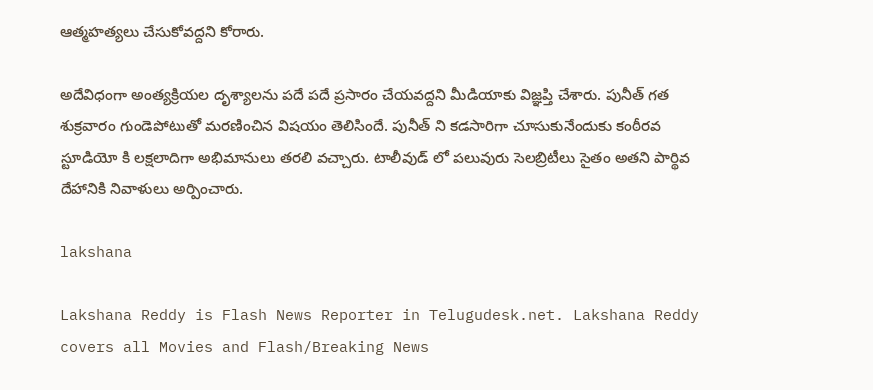ఆత్మహత్యలు చేసుకోవద్దని కోరారు.

అదేవిధంగా అంత్యక్రియల దృశ్యాలను పదే పదే ప్రసారం చేయవద్దని మీడియాకు విజ్ఞప్తి చేశారు. పునీత్ గత శుక్రవారం గుండెపోటుతో మరణించిన విషయం తెలిసిందే. పునీత్ ని కడసారిగా చూసుకునేందుకు కంఠీరవ స్టూడియో కి లక్షలాదిగా అభిమానులు తరలి వచ్చారు. టాలీవుడ్ లో పలువురు సెలబ్రిటీలు సైతం అతని పార్థివ దేహానికి నివాళులు అర్పించారు.

lakshana

Lakshana Reddy is Flash News Reporter in Telugudesk.net. Lakshana Reddy covers all Movies and Flash/Breaking News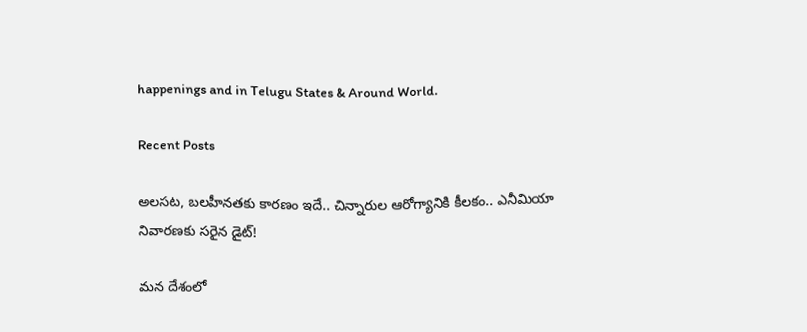happenings and in Telugu States & Around World.

Recent Posts

అలసట, బలహీనతకు కారణం ఇదే.. చిన్నారుల ఆరోగ్యానికి కీలకం.. ఎనీమియా నివారణకు సరైన డైట్!

మన దేశంలో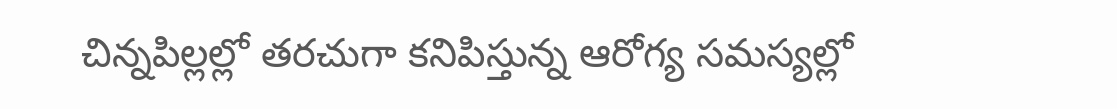చిన్నపిల్లల్లో తరచుగా కనిపిస్తున్న ఆరోగ్య సమస్యల్లో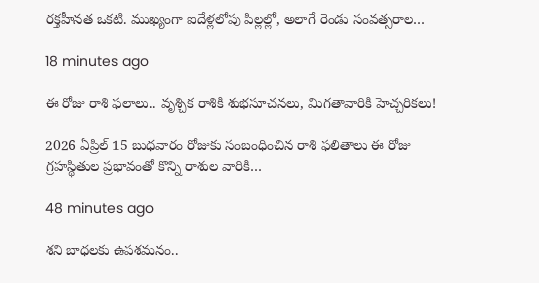రక్తహీనత ఒకటి. ముఖ్యంగా ఐదేళ్లలోపు పిల్లల్లో, అలాగే రెండు సంవత్సరాల…

18 minutes ago

ఈ రోజు రాశి ఫలాలు.. వృశ్చిక రాశికి శుభసూచనలు, మిగతావారికి హెచ్చరికలు!

2026 ఏప్రిల్ 15 బుధవారం రోజుకు సంబంధించిన రాశి ఫలితాలు ఈ రోజు గ్రహస్థితుల ప్రభావంతో కొన్ని రాశుల వారికి…

48 minutes ago

శని బాధలకు ఉపశమనం..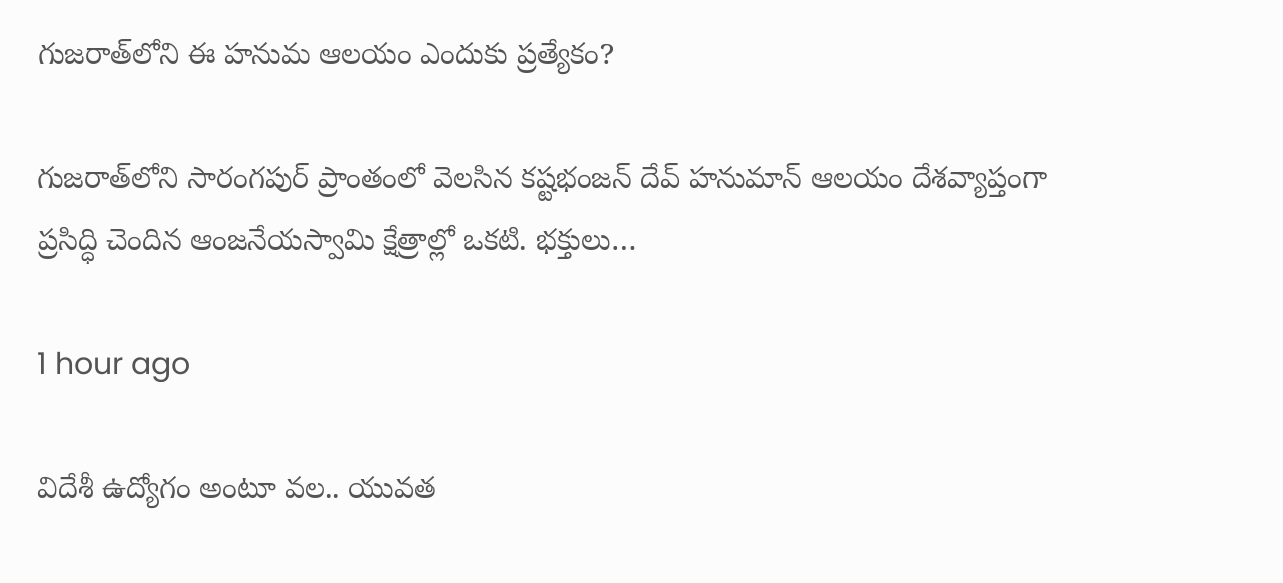గుజరాత్‌లోని ఈ హనుమ ఆలయం ఎందుకు ప్రత్యేకం?

గుజరాత్‌లోని సారంగపుర్ ప్రాంతంలో వెలసిన కష్టభంజన్ దేవ్ హనుమాన్ ఆలయం దేశవ్యాప్తంగా ప్రసిద్ధి చెందిన ఆంజనేయస్వామి క్షేత్రాల్లో ఒకటి. భక్తులు…

1 hour ago

విదేశీ ఉద్యోగం అంటూ వల.. యువత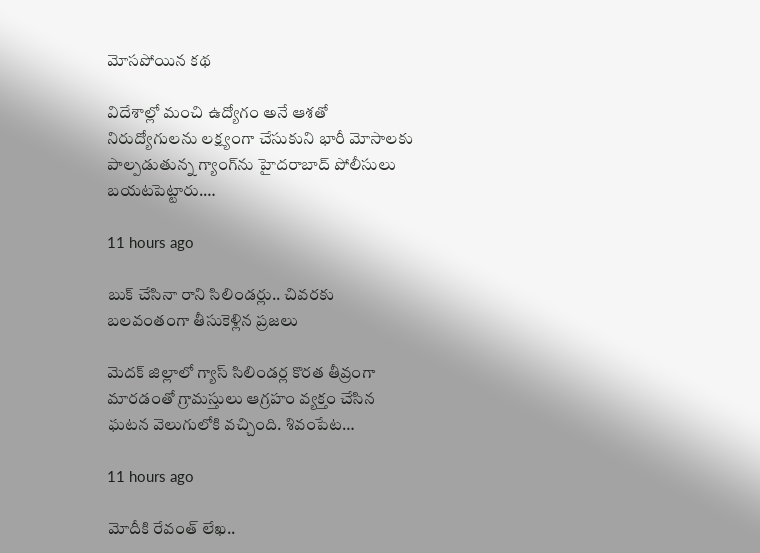మోసపోయిన కథ

విదేశాల్లో మంచి ఉద్యోగం అనే ఆశతో నిరుద్యోగులను లక్ష్యంగా చేసుకుని భారీ మోసాలకు పాల్పడుతున్న గ్యాంగ్‌ను హైదరాబాద్ పోలీసులు బయటపెట్టారు.…

11 hours ago

బుక్ చేసినా రాని సిలిండర్లు.. చివరకు బలవంతంగా తీసుకెళ్లిన ప్రజలు

మెదక్ జిల్లాలో గ్యాస్ సిలిండర్ల కొరత తీవ్రంగా మారడంతో గ్రామస్తులు ఆగ్రహం వ్యక్తం చేసిన ఘటన వెలుగులోకి వచ్చింది. శివంపేట…

11 hours ago

మోదీకి రేవంత్ లేఖ..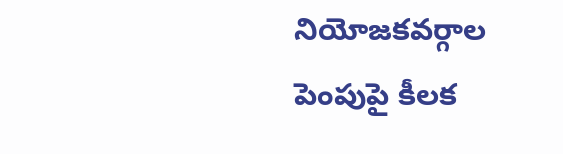నియోజకవర్గాల పెంపుపై కీలక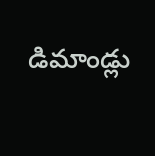డిమాండ్లు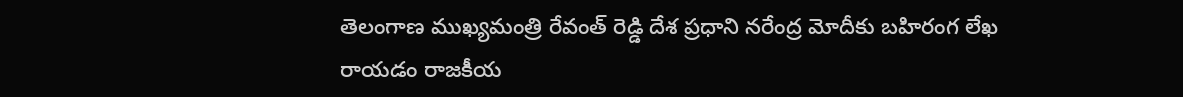తెలంగాణ ముఖ్యమంత్రి రేవంత్ రెడ్డి దేశ ప్రధాని నరేంద్ర మోదీకు బహిరంగ లేఖ రాయడం రాజకీయ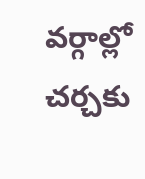వర్గాల్లో చర్చకు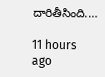దారితీసింది.…

11 hours ago